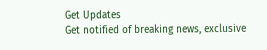Get Updates
Get notified of breaking news, exclusive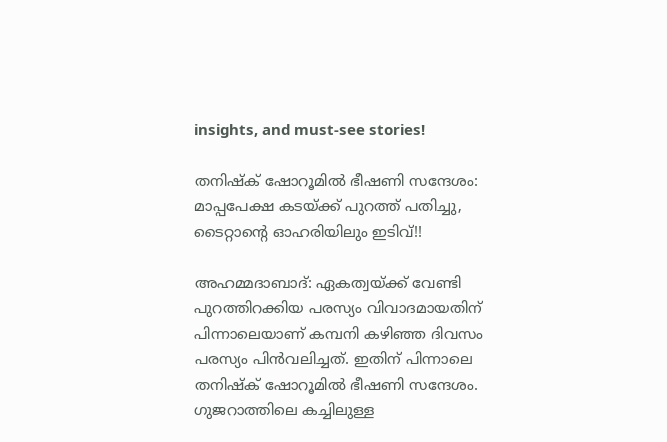insights, and must-see stories!

തനിഷ്ക് ഷോറൂമിൽ ഭീഷണി സന്ദേശം: മാപ്പപേക്ഷ കടയ്ക്ക് പുറത്ത് പതിച്ചു, ടൈറ്റാന്റെ ഓഹരിയിലും ഇടിവ്!!

അഹമ്മദാബാദ്: ഏകത്വയ്ക്ക് വേണ്ടി പുറത്തിറക്കിയ പരസ്യം വിവാദമായതിന് പിന്നാലെയാണ് കമ്പനി കഴിഞ്ഞ ദിവസം പരസ്യം പിൻവലിച്ചത്. ഇതിന് പിന്നാലെ തനിഷ്ക് ഷോറൂമിൽ ഭീഷണി സന്ദേശം. ഗുജറാത്തിലെ കച്ചിലുള്ള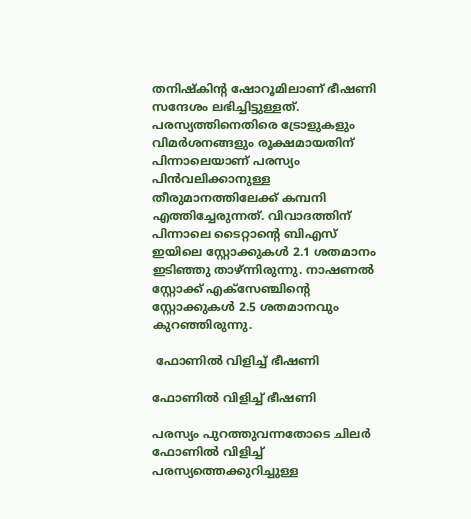തനിഷ്കിന്റ ഷോറൂമിലാണ് ഭീഷണി സന്ദേശം ലഭിച്ചിട്ടുള്ളത്. പരസ്യത്തിനെതിരെ ട്രോളുകളും വിമർശനങ്ങളും രൂക്ഷമായതിന് പിന്നാലെയാണ് പരസ്യം പിൻവലിക്കാനുള്ള തീരുമാനത്തിലേക്ക് കമ്പനി എത്തിച്ചേരുന്നത്. വിവാദത്തിന് പിന്നാലെ ടൈറ്റാന്റെ ബിഎസ് ഇയിലെ സ്റ്റോക്കുകൾ 2.1 ശതമാനം ഇടിഞ്ഞു താഴ്ന്നിരുന്നു. നാഷണൽ സ്റ്റോക്ക് എക്സേഞ്ചിന്റെ സ്റ്റോക്കുകൾ 2.5 ശതമാനവും കുറഞ്ഞിരുന്നു.

 ഫോണിൽ വിളിച്ച് ഭീഷണി

ഫോണിൽ വിളിച്ച് ഭീഷണി

പരസ്യം പുറത്തുവന്നതോടെ ചിലർ ഫോണിൽ വിളിച്ച് പരസ്യത്തെക്കുറിച്ചുള്ള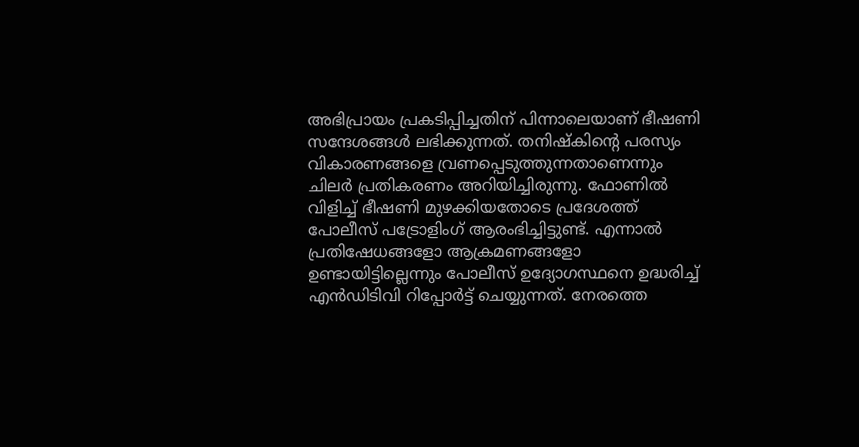അഭിപ്രായം പ്രകടിപ്പിച്ചതിന് പിന്നാലെയാണ് ഭീഷണി സന്ദേശങ്ങൾ ലഭിക്കുന്നത്. തനിഷ്കിന്റെ പരസ്യം വികാരണങ്ങളെ വ്രണപ്പെടുത്തുന്നതാണെന്നും ചിലർ പ്രതികരണം അറിയിച്ചിരുന്നു. ഫോണിൽ വിളിച്ച് ഭീഷണി മുഴക്കിയതോടെ പ്രദേശത്ത് പോലീസ് പട്രോളിംഗ് ആരംഭിച്ചിട്ടുണ്ട്. എന്നാൽ പ്രതിഷേധങ്ങളോ ആക്രമണങ്ങളോ ഉണ്ടായിട്ടില്ലെന്നും പോലീസ് ഉദ്യോഗസ്ഥനെ ഉദ്ധരിച്ച് എൻഡിടിവി റിപ്പോർട്ട് ചെയ്യുന്നത്. നേരത്തെ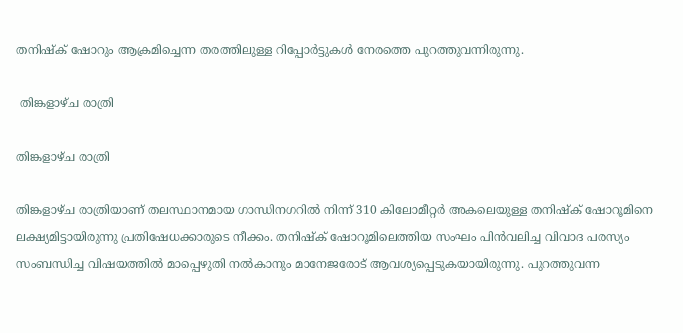തനിഷ്ക് ഷോറും ആക്രമിച്ചെന്ന തരത്തിലുള്ള റിപ്പോർട്ടുകൾ നേരത്തെ പുറത്തുവന്നിരുന്നു.

 തിങ്കളാഴ്ച രാത്രി

തിങ്കളാഴ്ച രാത്രി

തിങ്കളാഴ്ച രാത്രിയാണ് തലസ്ഥാനമായ ഗാന്ധിനഗറിൽ നിന്ന് 310 കിലോമീറ്റർ അകലെയുള്ള തനിഷ്ക് ഷോറൂമിനെ ലക്ഷ്യമിട്ടായിരുന്നു പ്രതിഷേധക്കാരുടെ നീക്കം. തനിഷ്ക് ഷോറൂമിലെത്തിയ സംഘം പിൻവലിച്ച വിവാദ പരസ്യം സംബന്ധിച്ച വിഷയത്തിൽ മാപ്പെഴുതി നൽകാനും മാനേജരോട് ആവശ്യപ്പെടുകയായിരുന്നു. പുറത്തുവന്ന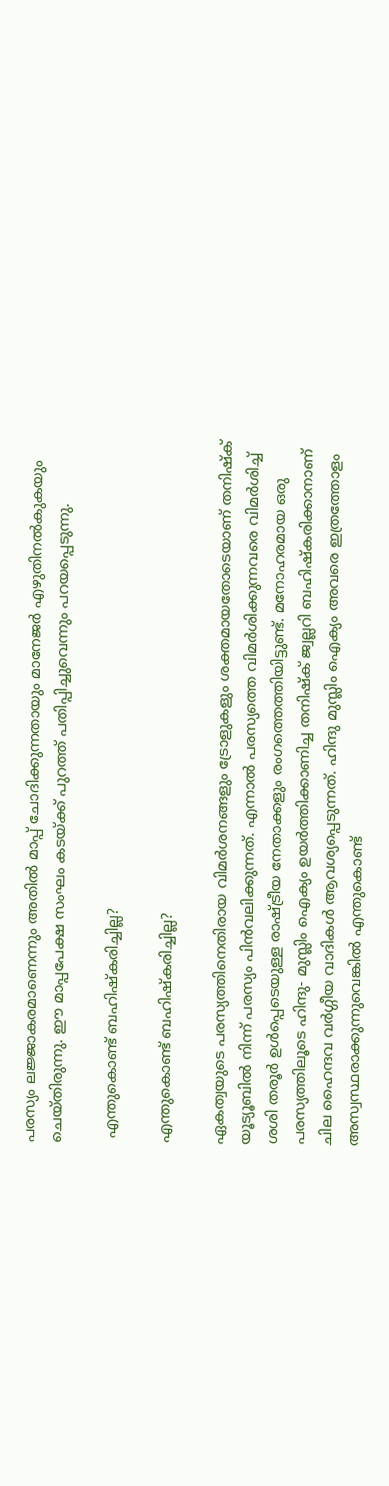പരസ്യം ലജ്ജാകരമാണെന്നും അതിൽ മാപ്പ് ചോദിക്കുന്നതായും മാനേജർ എഴുതിനൽകുകയും ചെയ്തിരുന്നു. ഈ മാപ്പപേക്ഷ സംഘം കടയ്ക്ക് പുറത്ത് പതിപ്പിച്ചുവെന്നും പറയപ്പെടുന്നു.

 എന്തുകൊണ്ട് ബഹിഷ്കരിച്ചില്ല?

എന്തുകൊണ്ട് ബഹിഷ്കരിച്ചില്ല?

ഏകത്വയുടെ പരസ്യത്തിനെതിരായ വിമർശനങ്ങളും ട്രോളുകളും ശക്തമായതോടെയാണ് തനിഷ്ക് യൂട്യൂബിൽ നിന്ന് പരസ്യം പിൻവലിക്കുന്നത്. എന്നാൽ പരസ്യത്തെ വിമർശിക്കുന്നവരെ വിമർശിച്ച് ശശി തരൂർ ഉൾപ്പെടെയുള്ള രാഷ്ട്രീയ നേതാക്കളും രംഗത്തെത്തിയിട്ടുണ്ട്. മനോഹരമായ ഒരു പരസ്യത്തിലൂടെ ഹിന്ദു- മുസ്ലിം ഐക്യം ഉയർത്തിക്കാണിച്ച തനിഷ്ക് ജ്വല്ലറി ബഹിഷ്കരിക്കാനാണ് ചില ഹൈന്ദവ വർഗ്ഗീയ വാദികൾ ആവശ്യപ്പെടുന്നത്. ഹിന്ദു മുസ്ലിം ഐക്യം അവരെ ഇത്രത്തോളം അസ്വസ്ഥരാക്കുന്നുവെങ്കിൽ എന്തുകൊണ്ട്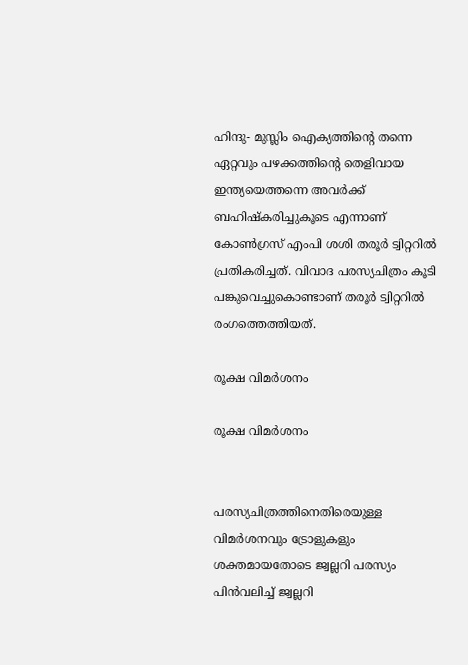ഹിന്ദു- മുസ്ലിം ഐക്യത്തിന്റെ തന്നെ ഏറ്റവും പഴക്കത്തിന്റെ തെളിവായ ഇന്ത്യയെത്തന്നെ അവർക്ക് ബഹിഷ്കരിച്ചുകൂടെ എന്നാണ് കോൺഗ്രസ് എംപി ശശി തരൂർ ട്വിറ്ററിൽ പ്രതികരിച്ചത്. വിവാദ പരസ്യചിത്രം കൂടി പങ്കുവെച്ചുകൊണ്ടാണ് തരൂർ ട്വിറ്ററിൽ രംഗത്തെത്തിയത്.

രൂക്ഷ വിമർശനം

രൂക്ഷ വിമർശനം


പരസ്യചിത്രത്തിനെതിരെയുള്ള വിമർശനവും ട്രോളുകളും ശക്തമായതോടെ ജ്വല്ലറി പരസ്യം പിൻവലിച്ച് ജ്വല്ലറി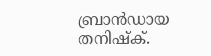ബ്രാൻഡായ തനിഷ്ക്.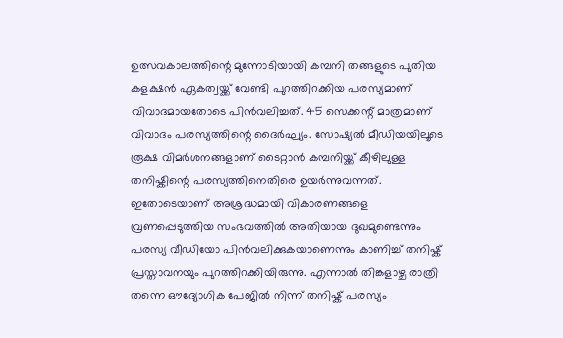ഉത്സവകാലത്തിന്റെ മുന്നോടിയായി കമ്പനി തങ്ങളുടെ പുതിയ കളക്ഷൻ ഏകത്വയ്ക്ക് വേണ്ടി പുറത്തിറക്കിയ പരസ്യമാണ് വിവാദമായതോടെ പിൻവലിച്ചത്. 45 സെക്കന്റ് മാത്രമാണ് വിവാദം പരസ്യത്തിന്റെ ദൈർഘ്യം. സോഷ്യൽ മീഡിയയിലൂടെ രൂക്ഷ വിമർശനങ്ങളാണ് ടൈറ്റാൻ കമ്പനിയ്ക്ക് കീഴിലുള്ള തനിഷ്കിന്റെ പരസ്യത്തിനെതിരെ ഉയർന്നുവന്നത്. ഇതോടെയാണ് അശ്രദ്ധമായി വികാരണങ്ങളെ വ്രണപ്പെടുത്തിയ സംഭവത്തിൽ അതിയായ ദുഖമുണ്ടെന്നും പരസ്യ വീഡിയോ പിൻവലിക്കുകയാണെന്നും കാണിച്ച് തനിഷ്ക് പ്രസ്താവനയും പുറത്തിറക്കിയിരുന്നു. എന്നാൽ തിങ്കളാഴ്ച രാത്രി തന്നെ ഔദ്യോഗിക പേജിൽ നിന്ന് തനിഷ്ക് പരസ്യം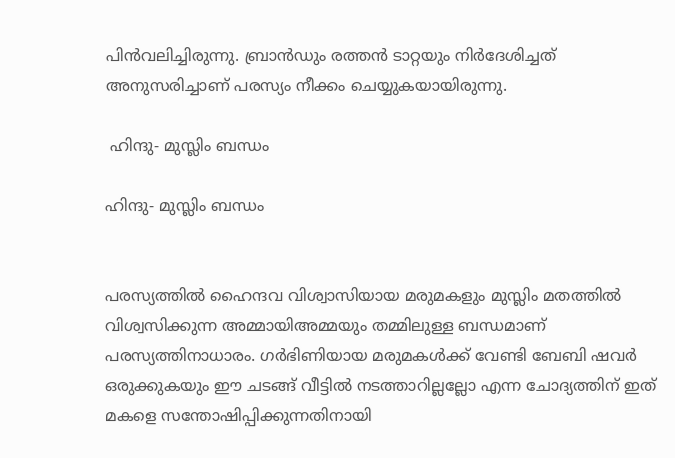പിൻവലിച്ചിരുന്നു. ബ്രാൻഡും രത്തൻ ടാറ്റയും നിർദേശിച്ചത് അനുസരിച്ചാണ് പരസ്യം നീക്കം ചെയ്യുകയായിരുന്നു.

 ഹിന്ദു- മുസ്ലിം ബന്ധം

ഹിന്ദു- മുസ്ലിം ബന്ധം


പരസ്യത്തിൽ ഹൈന്ദവ വിശ്വാസിയായ മരുമകളും മുസ്ലിം മതത്തിൽ വിശ്വസിക്കുന്ന അമ്മായിഅമ്മയും തമ്മിലുള്ള ബന്ധമാണ് പരസ്യത്തിനാധാരം. ഗർഭിണിയായ മരുമകൾക്ക് വേണ്ടി ബേബി ഷവർ ഒരുക്കുകയും ഈ ചടങ്ങ് വീട്ടിൽ നടത്താറില്ലല്ലോ എന്ന ചോദ്യത്തിന് ഇത് മകളെ സന്തോഷിപ്പിക്കുന്നതിനായി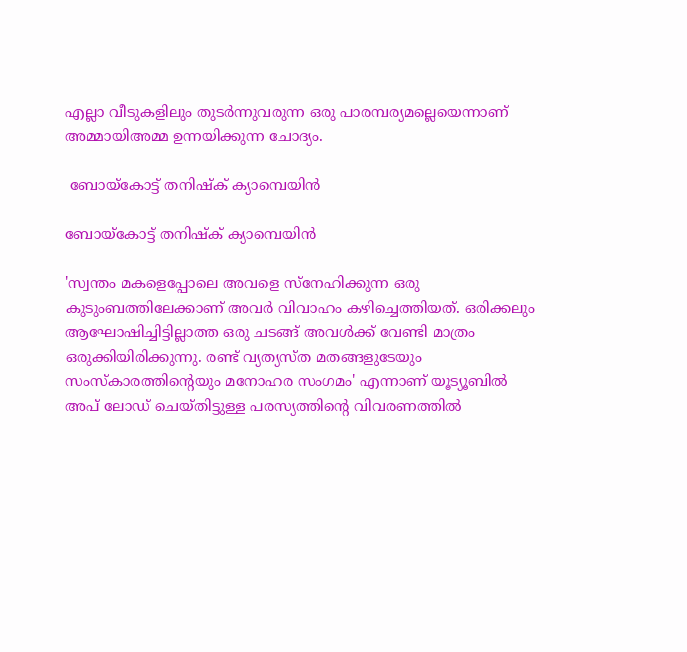എല്ലാ വീടുകളിലും തുടർന്നുവരുന്ന ഒരു പാരമ്പര്യമല്ലെയെന്നാണ് അമ്മായിഅമ്മ ഉന്നയിക്കുന്ന ചോദ്യം.

 ബോയ്കോട്ട് തനിഷ്ക് ക്യാമ്പെയിൻ

ബോയ്കോട്ട് തനിഷ്ക് ക്യാമ്പെയിൻ

'സ്വന്തം മകളെപ്പോലെ അവളെ സ്നേഹിക്കുന്ന ഒരു കുടുംബത്തിലേക്കാണ് അവർ വിവാഹം കഴിച്ചെത്തിയത്. ഒരിക്കലും ആഘോഷിച്ചിട്ടില്ലാത്ത ഒരു ചടങ്ങ് അവൾക്ക് വേണ്ടി മാത്രം ഒരുക്കിയിരിക്കുന്നു. രണ്ട് വ്യത്യസ്ത മതങ്ങളുടേയും സംസ്കാരത്തിന്റെയും മനോഹര സംഗമം' എന്നാണ് യൂട്യൂബിൽ അപ് ലോഡ് ചെയ്തിട്ടുള്ള പരസ്യത്തിന്റെ വിവരണത്തിൽ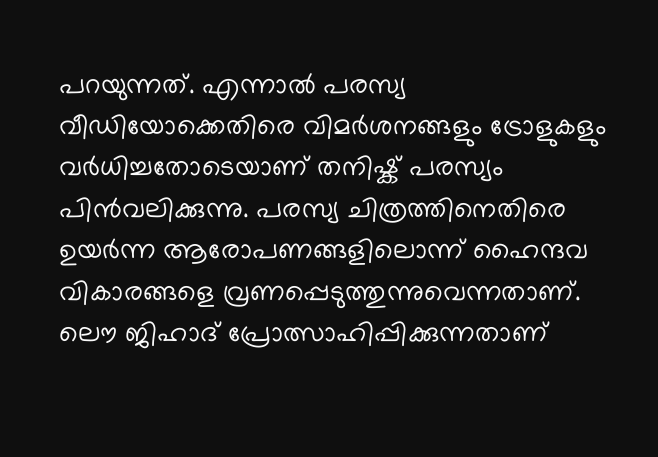പറയുന്നത്. എന്നാൽ പരസ്യ വീഡിയോക്കെതിരെ വിമർശനങ്ങളും ട്രോളുകളും വർധിച്ചതോടെയാണ് തനിഷ്ക് പരസ്യം പിൻവലിക്കുന്നു. പരസ്യ ചിത്രത്തിനെതിരെ ഉയർന്ന ആരോപണങ്ങളിലൊന്ന് ഹൈന്ദവ വികാരങ്ങളെ വ്രണപ്പെടുത്തുന്നുവെന്നതാണ്. ലൌ ജിഹാദ് പ്രോത്സാഹിപ്പിക്കുന്നതാണ്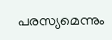പരസ്യമെന്നും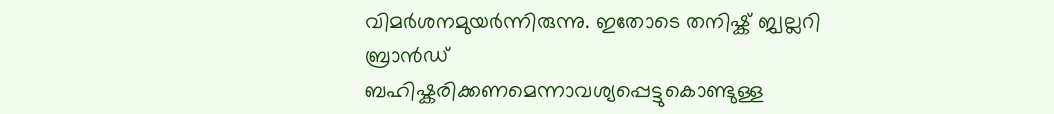വിമർശനമുയർന്നിരുന്നു. ഇതോടെ തനിഷ്ക് ജ്വല്ലറി ബ്രാൻഡ് ബഹിഷ്കരിക്കണമെന്നാവശ്യപ്പെട്ടുകൊണ്ടുള്ള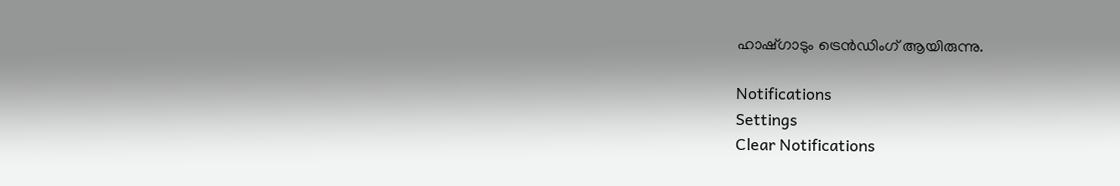ഹാഷ്ഗാടും ട്രെൻഡിംഗ് ആയിരുന്നു.

Notifications
Settings
Clear Notifications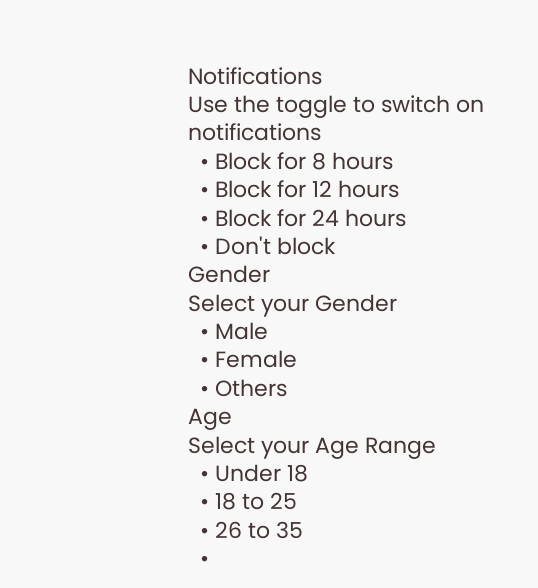Notifications
Use the toggle to switch on notifications
  • Block for 8 hours
  • Block for 12 hours
  • Block for 24 hours
  • Don't block
Gender
Select your Gender
  • Male
  • Female
  • Others
Age
Select your Age Range
  • Under 18
  • 18 to 25
  • 26 to 35
  •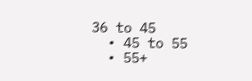36 to 45
  • 45 to 55
  • 55+